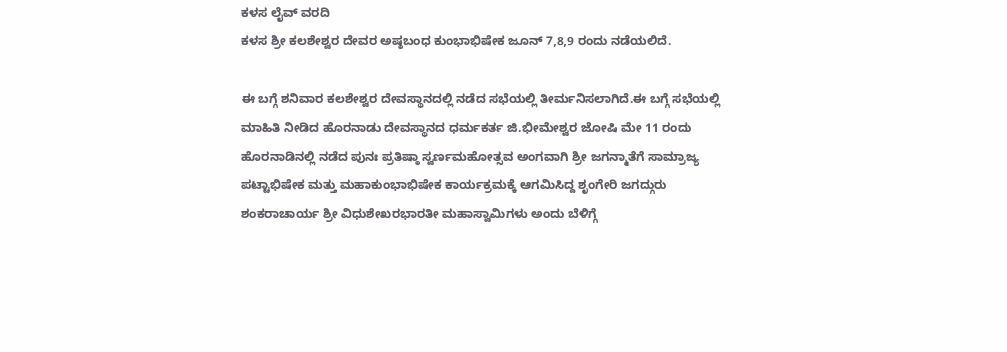ಕಳಸ ಲೈವ್ ವರದಿ
ಕಳಸ ಶ್ರೀ ಕಲಶೇಶ್ವರ ದೇವರ ಅಷ್ಠಬಂಧ ಕುಂಭಾಭಿಷೇಕ ಜೂನ್ 7,8,9 ರಂದು ನಡೆಯಲಿದೆ.

ಈ ಬಗ್ಗೆ ಶನಿವಾರ ಕಲಶೇಶ್ವರ ದೇವಸ್ಥಾನದಲ್ಲಿ ನಡೆದ ಸಭೆಯಲ್ಲಿ ತೀರ್ಮನಿಸಲಾಗಿದೆ.ಈ ಬಗ್ಗೆ ಸಭೆಯಲ್ಲಿ ಮಾಹಿತಿ ನೀಡಿದ ಹೊರನಾಡು ದೇವಸ್ಥಾನದ ಧರ್ಮಕರ್ತ ಜಿ.ಭೀಮೇಶ್ವರ ಜೋಷಿ ಮೇ 11 ರಂದು ಹೊರನಾಡಿನಲ್ಲಿ ನಡೆದ ಪುನಃ ಪ್ರತಿಷ್ಠಾ ಸ್ವರ್ಣಮಹೋತ್ಸವ ಅಂಗವಾಗಿ ಶ್ರೀ ಜಗನ್ಮಾತೆಗೆ ಸಾಮ್ರಾಜ್ಯ ಪಟ್ಟಾಭಿಷೇಕ ಮತ್ತು ಮಹಾಕುಂಭಾಭಿಷೇಕ ಕಾರ್ಯಕ್ರಮಕ್ಕೆ ಆಗಮಿಸಿದ್ದ ಶೃಂಗೇರಿ ಜಗದ್ಗುರು ಶಂಕರಾಚಾರ್ಯ ಶ್ರೀ ವಿಧುಶೇಖರಭಾರತೀ ಮಹಾಸ್ವಾಮಿಗಳು ಅಂದು ಬೆಳಿಗ್ಗೆ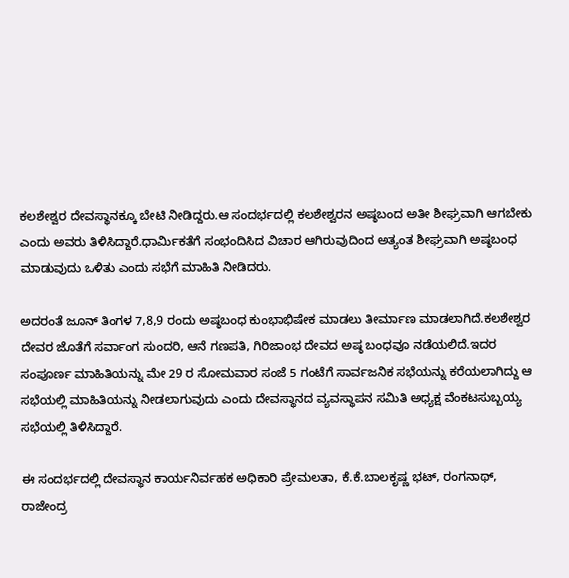ಕಲಶೇಶ್ವರ ದೇವಸ್ಥಾನಕ್ಕೂ ಬೇಟಿ ನೀಡಿದ್ದರು.ಆ ಸಂದರ್ಭದಲ್ಲಿ ಕಲಶೇಶ್ವರನ ಅಷ್ಠಬಂದ ಅತೀ ಶೀಘ್ರವಾಗಿ ಆಗಬೇಕು ಎಂದು ಅವರು ತಿಳಿಸಿದ್ದಾರೆ.ಧಾರ್ಮಿಕತೆಗೆ ಸಂಭಂದಿಸಿದ ವಿಚಾರ ಆಗಿರುವುದಿಂದ ಅತ್ಯಂತ ಶೀಘ್ರವಾಗಿ ಅಷ್ಠಬಂಧ ಮಾಡುವುದು ಒಳಿತು ಎಂದು ಸಭೆಗೆ ಮಾಹಿತಿ ನೀಡಿದರು.

ಅದರಂತೆ ಜೂನ್ ತಿಂಗಳ 7,8,9 ರಂದು ಅಷ್ಠಬಂಧ ಕುಂಭಾಭಿಷೇಕ ಮಾಡಲು ತೀರ್ಮಾಣ ಮಾಡಲಾಗಿದೆ.ಕಲಶೇಶ್ವರ ದೇವರ ಜೊತೆಗೆ ಸರ್ವಾಂಗ ಸುಂದರಿ, ಆನೆ ಗಣಪತಿ, ಗಿರಿಜಾಂಭ ದೇವದ ಅಷ್ಠ ಬಂಧವೂ ನಡೆಯಲಿದೆ.ಇದರ ಸಂಪೂರ್ಣ ಮಾಹಿತಿಯನ್ನು ಮೇ 29 ರ ಸೋಮವಾರ ಸಂಜೆ 5 ಗಂಟೆಗೆ ಸಾರ್ವಜನಿಕ ಸಭೆಯನ್ನು ಕರೆಯಲಾಗಿದ್ದು ಆ ಸಭೆಯಲ್ಲಿ ಮಾಹಿತಿಯನ್ನು ನೀಡಲಾಗುವುದು ಎಂದು ದೇವಸ್ಥಾನದ ವ್ಯವಸ್ಥಾಪನ ಸಮಿತಿ ಅಧ್ಯಕ್ಷ ವೆಂಕಟಸುಬ್ಬಯ್ಯ ಸಭೆಯಲ್ಲಿ ತಿಳಿಸಿದ್ದಾರೆ.

ಈ ಸಂದರ್ಭದಲ್ಲಿ ದೇವಸ್ಥಾನ ಕಾರ್ಯನಿರ್ವಹಕ ಅಧಿಕಾರಿ ಪ್ರೇಮಲತಾ, ಕೆ.ಕೆ.ಬಾಲಕೃಷ್ಣ ಭಟ್, ರಂಗನಾಥ್, ರಾಜೇಂದ್ರ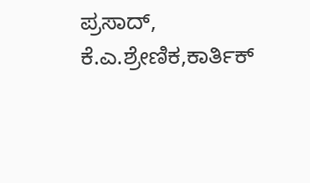ಪ್ರಸಾದ್, ಕೆ.ಎ.ಶ್ರೇಣಿಕ,ಕಾರ್ತಿಕ್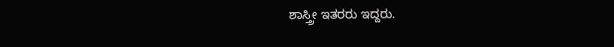ಶಾಸ್ತ್ರೀ ಇತರರು ಇದ್ದರು.